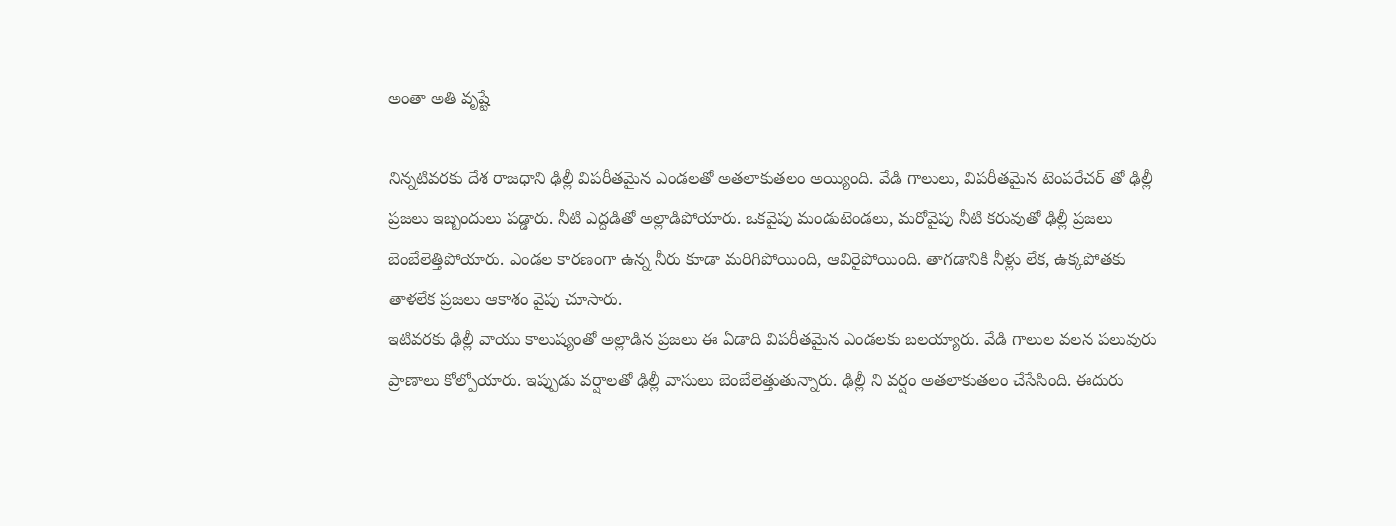అంతా అతి వృష్టే

నిన్నటివరకు దేశ రాజధాని ఢిల్లీ విపరీతమైన ఎండలతో అతలాకుతలం అయ్యింది. వేడి గాలులు, విపరీతమైన టెంపరేచర్ తో ఢిల్లీ ప్రజలు ఇబ్బందులు పడ్డారు. నీటి ఎద్దడితో అల్లాడిపోయారు. ఒకవైపు మండుటెండలు, మరోవైపు నీటి కరువుతో ఢిల్లీ ప్రజలు బెంబేలెత్తిపోయారు. ఎండల కారణంగా ఉన్న నీరు కూడా మరిగిపోయింది, ఆవిరైపోయింది. తాగడానికి నీళ్లు లేక, ఉక్కపోతకు తాళలేక ప్రజలు ఆకాశం వైపు చూసారు.
ఇటివరకు ఢిల్లీ వాయు కాలుష్యంతో అల్లాడిన ప్రజలు ఈ ఏడాది విపరీతమైన ఎండలకు బలయ్యారు. వేడి గాలుల వలన పలువురు ప్రాణాలు కోల్పోయారు. ఇప్పుడు వర్షాలతో ఢిల్లీ వాసులు బెంబేలెత్తుతున్నారు. ఢిల్లీ ని వర్షం అతలాకుతలం చేసేసింది. ఈదురు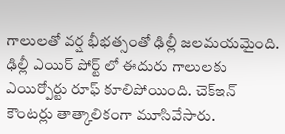గాలులతో వర్ష భీభత్సంతో ఢిల్లీ జలమయమైంది.
ఢిల్లీ ఎయిర్ పోర్ట్ లో ఈదురు గాలులకు ఎయిర్పోర్టు రూఫ్ కూలిపోయింది. చెక్ఇన్ కౌంటర్లు తాత్కాలికంగా మూసివేసారు.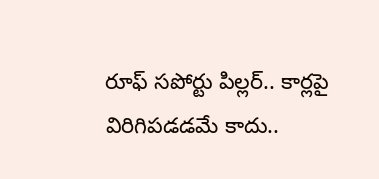రూఫ్ సపోర్టు పిల్లర్.. కార్లపై విరిగిపడడమే కాదు..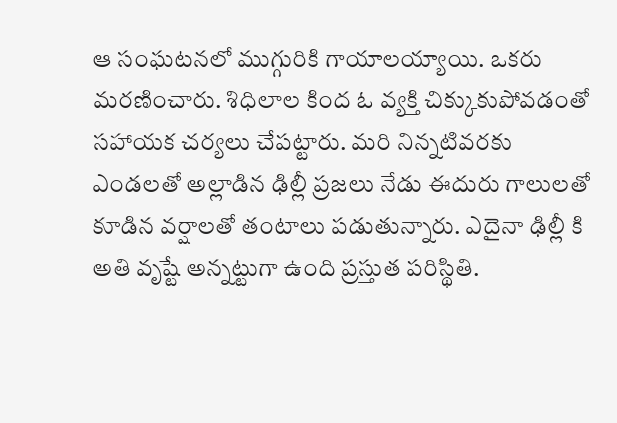ఆ సంఘటనలో ముగ్గురికి గాయాలయ్యాయి. ఒకరు మరణించారు. శిధిలాల కింద ఓ వ్యక్తి చిక్కుకుపోవడంతో సహాయక చర్యలు చేపట్టారు. మరి నిన్నటివరకు ఎండలతో అల్లాడిన ఢిల్లీ ప్రజలు నేడు ఈదురు గాలులతో కూడిన వర్షాలతో తంటాలు పడుతున్నారు. ఎదైనా ఢిల్లీ కి అతి వృష్టే అన్నట్టుగా ఉంది ప్రస్తుత పరిస్థితి.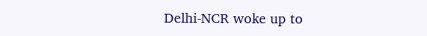Delhi-NCR woke up to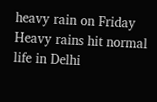heavy rain on Friday
Heavy rains hit normal life in Delhi